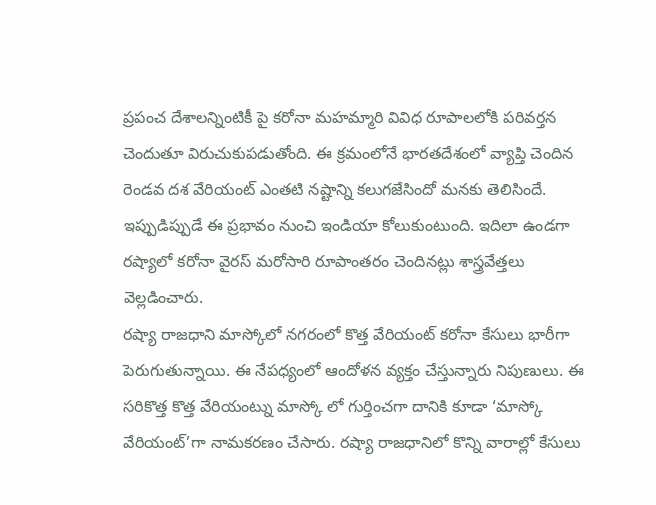ప్రపంచ దేశాలన్నింటికీ పై కరోనా మహమ్మారి వివిధ రూపాలలోకి పరివర్తన చెందుతూ విరుచుకుపడుతోంది. ఈ క్రమంలోనే భారతదేశంలో వ్యాప్తి చెందిన రెండవ దశ వేరియంట్ ఎంతటి నష్టాన్ని కలుగజేసిందో మనకు తెలిసిందే. ఇప్పుడిప్పుడే ఈ ప్రభావం నుంచి ఇండియా కోలుకుంటుంది. ఇదిలా ఉండగా రష్యాలో కరోనా వైరస్ మరోసారి రూపాంతరం చెందినట్లు శాస్త్రవేత్తలు వెల్లడించారు.
రష్యా రాజధాని మాస్కోలో నగరంలో కొత్త వేరియంట్ కరోనా కేసులు భారీగా పెరుగుతున్నాయి. ఈ నేపధ్యంలో ఆందోళన వ్యక్తం చేస్తున్నారు నిపుణులు. ఈ సరికొత్త కొత్త వేరియంట్ను మాస్కో లో గుర్తించగా దానికి కూడా ‘మాస్కో వేరియంట్’గా నామకరణం చేసారు. రష్యా రాజధానిలో కొన్ని వారాల్లో కేసులు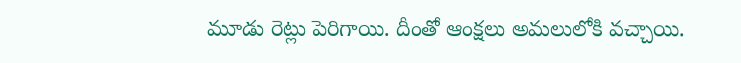మూడు రెట్లు పెరిగాయి. దీంతో ఆంక్షలు అమలులోకి వచ్చాయి.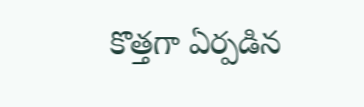కొత్తగా ఏర్పడిన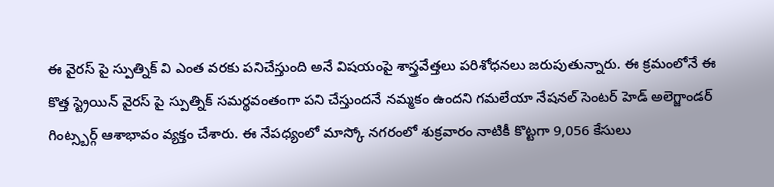ఈ వైరస్ పై స్పుత్నిక్ వి ఎంత వరకు పనిచేస్తుంది అనే విషయంపై శాస్త్రవేత్తలు పరిశోధనలు జరుపుతున్నారు. ఈ క్రమంలోనే ఈ కొత్త స్ట్రెయిన్ వైరస్ పై స్పుత్నిక్ సమర్థవంతంగా పని చేస్తుందనే నమ్మకం ఉందని గమలేయా నేషనల్ సెంటర్ హెడ్ అలెగ్జాండర్ గింట్స్బర్గ్ ఆశాభావం వ్యక్తం చేశారు. ఈ నేపధ్యంలో మాస్కో నగరంలో శుక్రవారం నాటికీ కొట్టగా 9,056 కేసులు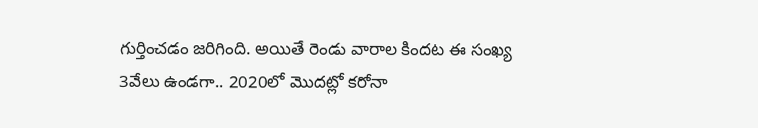గుర్తించడం జరిగింది. అయితే రెండు వారాల కిందట ఈ సంఖ్య 3వేలు ఉండగా.. 2020లో మొదట్లో కరోనా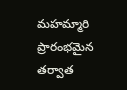మహమ్మారి ప్రారంభమైన తర్వాత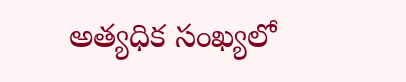అత్యధిక సంఖ్యలో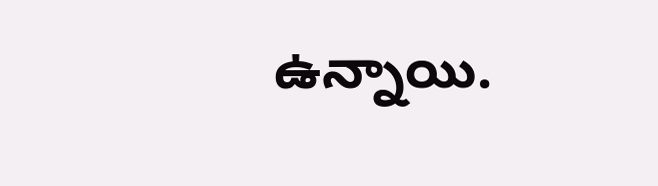ఉన్నాయి.